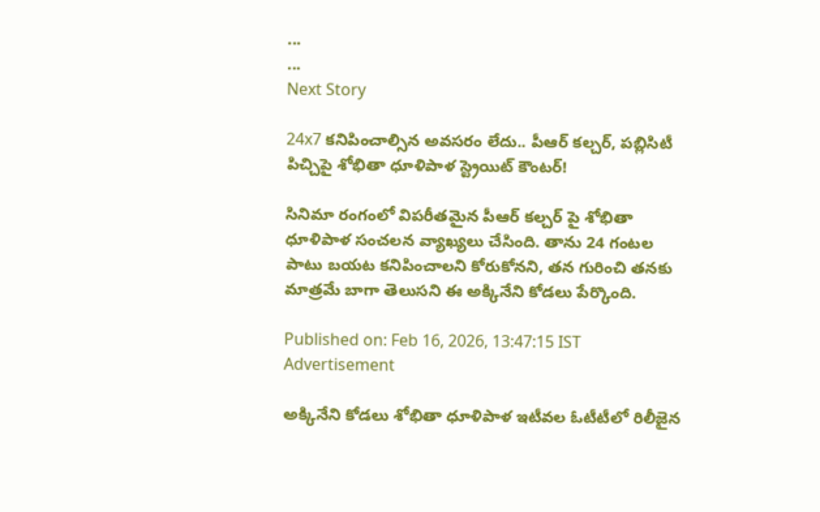...
...
Next Story

24x7 కనిపించాల్సిన అవసరం లేదు.. పీఆర్ కల్చర్, పబ్లిసిటీ పిచ్చిపై శోభితా ధూళిపాళ స్ట్రెయిట్ కౌంటర్!

సినిమా రంగంలో విపరీతమైన పీఆర్ కల్చర్ పై శోభితా ధూళిపాళ సంచలన వ్యాఖ్యలు చేసింది. తాను 24 గంటల పాటు బయట కనిపించాలని కోరుకోనని, తన గురించి తనకు మాత్రమే బాగా తెలుసని ఈ అక్కినేని కోడలు పేర్కొంది.

Published on: Feb 16, 2026, 13:47:15 IST
Advertisement

అక్కినేని కోడలు శోభితా ధూళిపాళ ఇటీవల ఓటీటీలో రిలీజైన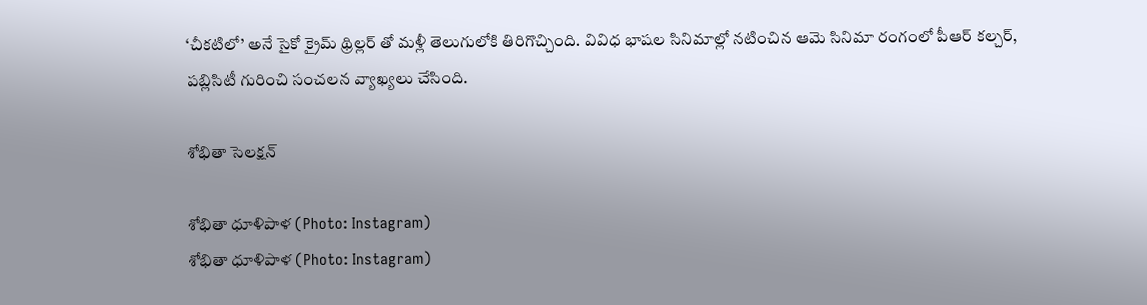‘చీకటిలో’ అనే సైకో క్రైమ్ థ్రిల్లర్ తో మళ్లీ తెలుగులోకి తిరిగొచ్చింది. వివిధ భాషల సినిమాల్లో నటించిన ఆమె సినిమా రంగంలో పీఆర్ కల్చర్, పబ్లిసిటీ గురించి సంచలన వ్యాఖ్యలు చేసింది.

శోభితా సెలక్షన్

శోభితా ధూళిపాళ (Photo: Instagram)
శోభితా ధూళిపాళ (Photo: Instagram)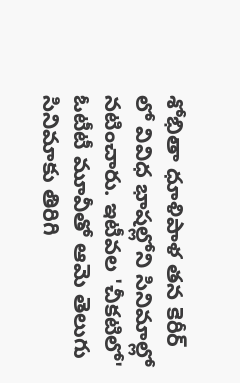శోభితా ధూళిపాళ తన కెరీర్ లో వివిధ భాషల్లోని సినిమాల్లో నటించారు. ఇటీవల 'చీకటిలో' ఓటీటీ మూవీతో ఆమె తెలుగు సినిమాకు తిరిగి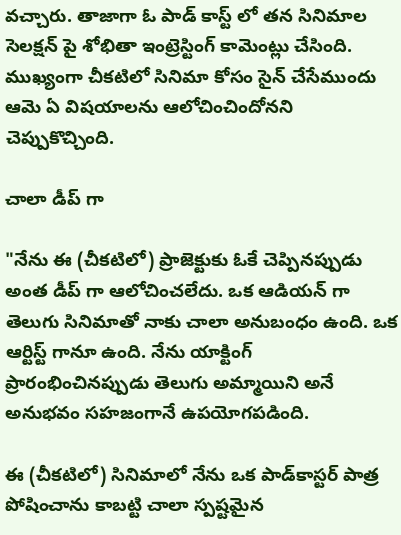వచ్చారు. తాజాగా ఓ పాడ్ కాస్ట్ లో తన సినిమాల సెలక్షన్ పై శోభితా ఇంట్రెస్టింగ్ కామెంట్లు చేసింది. ముఖ్యంగా చీకటిలో సినిమా కోసం సైన్ చేసేముందు ఆమె ఏ విషయాలను ఆలోచించిందోనని చెప్పుకొచ్చింది.

చాలా డీప్ గా

"నేను ఈ (చీకటిలో) ప్రాజెక్టుకు ఓకే చెప్పినప్పుడు అంత డీప్ గా ఆలోచించలేదు. ఒక ఆడియన్ గా తెలుగు సినిమాతో నాకు చాలా అనుబంధం ఉంది. ఒక ఆర్టిస్ట్ గానూ ఉంది. నేను యాక్టింగ్ ప్రారంభించినప్పుడు తెలుగు అమ్మాయిని అనే అనుభవం సహజంగానే ఉపయోగపడింది.

ఈ (చీకటిలో) సినిమాలో నేను ఒక పాడ్‌కాస్టర్ పాత్ర పోషించాను కాబట్టి చాలా స్పష్టమైన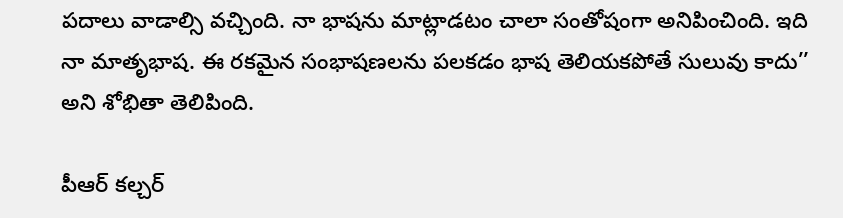పదాలు వాడాల్సి వచ్చింది. నా భాషను మాట్లాడటం చాలా సంతోషంగా అనిపించింది. ఇది నా మాతృభాష. ఈ రకమైన సంభాషణలను పలకడం భాష తెలియకపోతే సులువు కాదు’’ అని శోభితా తెలిపింది.

పీఆర్ కల్చర్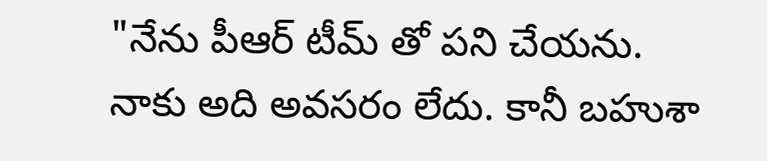"నేను పీఆర్ టీమ్ తో పని చేయను. నాకు అది అవసరం లేదు. కానీ బహుశా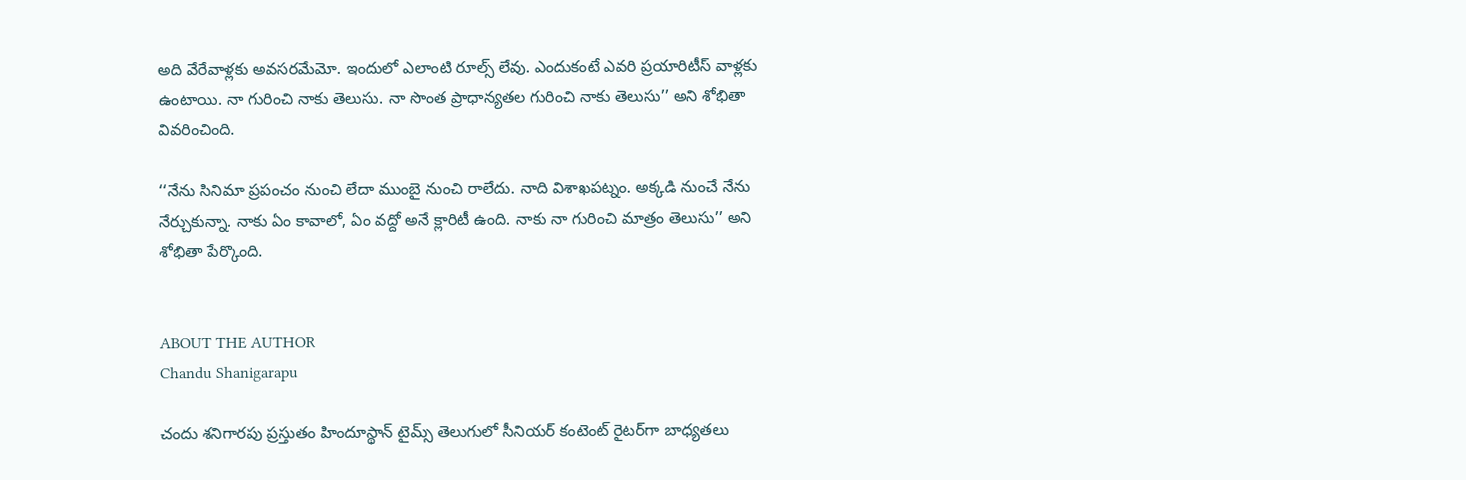అది వేరేవాళ్లకు అవసరమేమో. ఇందులో ఎలాంటి రూల్స్ లేవు. ఎందుకంటే ఎవరి ప్రయారిటీస్ వాళ్లకు ఉంటాయి. నా గురించి నాకు తెలుసు. నా సొంత ప్రాధాన్యతల గురించి నాకు తెలుసు’’ అని శోభితా వివరించింది.

‘‘నేను సినిమా ప్రపంచం నుంచి లేదా ముంబై నుంచి రాలేదు. నాది విశాఖపట్నం. అక్కడి నుంచే నేను నేర్చుకున్నా. నాకు ఏం కావాలో, ఏం వద్దో అనే క్లారిటీ ఉంది. నాకు నా గురించి మాత్రం తెలుసు’’ అని శోభితా పేర్కొంది.


ABOUT THE AUTHOR
Chandu Shanigarapu

చందు శనిగారపు ప్రస్తుతం హిందూస్థాన్ టైమ్స్ తెలుగులో సీనియర్ కంటెంట్ రైట‌ర్‌గా బాధ్యతలు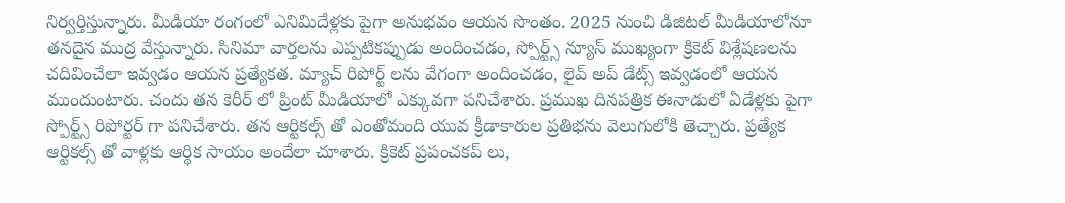నిర్వర్తిస్తున్నారు. మీడియా రంగంలో ఎనిమిదేళ్లకు పైగా అనుభవం ఆయన సొంతం. 2025 నుంచి డిజిటల్ మీడియాలోనూ తనదైన ముద్ర వేస్తున్నారు. సినిమా వార్తలను ఎప్పటికప్పుడు అందించడం, స్పోర్ట్స్ న్యూస్ ముఖ్యంగా క్రికెట్ విశ్లేషణలను చదివించేలా ఇవ్వడం ఆయన ప్రత్యేకత. మ్యాచ్ రిపోర్ట్ లను వేగంగా అందించడం, లైవ్ అప్ డేట్స్ ఇవ్వడంలో ఆయన ముందుంటారు. చందు తన కెరీర్ లో ప్రింట్ మీడియాలో ఎక్కువగా పనిచేశారు. ప్రముఖ దినపత్రిక ఈనాడులో ఏడేళ్లకు పైగా స్పోర్ట్స్ రిపోర్టర్ గా పనిచేశారు. తన ఆర్టికల్స్ తో ఎంతోమంది యువ క్రీడాకారుల ప్రతిభను వెలుగులోకి తెచ్చారు. ప్రత్యేక ఆర్టికల్స్ తో వాళ్లకు ఆర్థిక సాయం అందేలా చూశారు. క్రికెట్ ప్రపంచకప్ లు,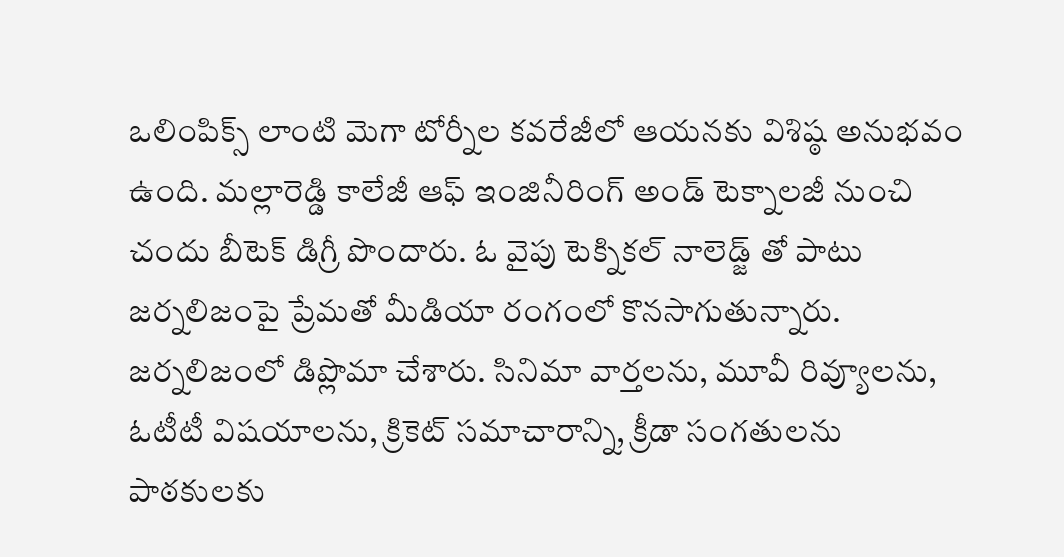ఒలింపిక్స్ లాంటి మెగా టోర్నీల కవరేజీలో ఆయనకు విశిష్ఠ అనుభవం ఉంది. మల్లారెడ్డి కాలేజీ ఆఫ్ ఇంజినీరింగ్ అండ్ టెక్నాలజీ నుంచి చందు బీటెక్ డిగ్రీ పొందారు. ఓ వైపు టెక్నికల్ నాలెడ్జ్ తో పాటు జర్నలిజంపై ప్రేమతో మీడియా రంగంలో కొనసాగుతున్నారు. జర్నలిజంలో డిప్లొమా చేశారు. సినిమా వార్తలను, మూవీ రివ్యూలను, ఓటీటీ విషయాలను, క్రికెట్ సమాచారాన్ని, క్రీడా సంగతులను పాఠకులకు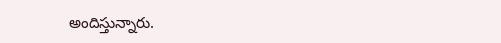అందిస్తున్నారు.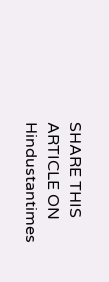SHARE THIS ARTICLE ON
Hindustantimes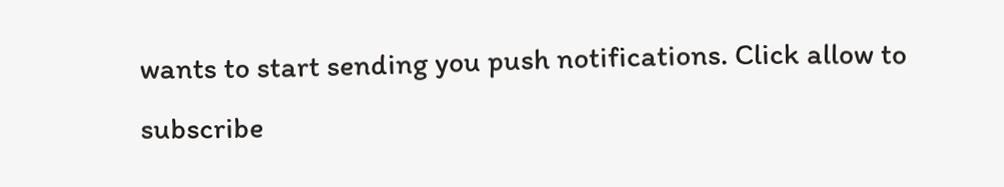wants to start sending you push notifications. Click allow to subscribe